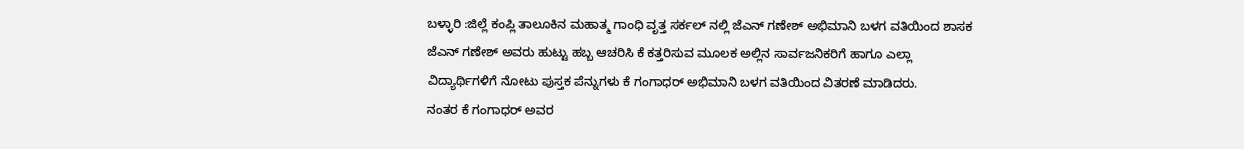ಬಳ್ಳಾರಿ :ಜಿಲ್ಲೆ ಕಂಪ್ಲಿ ತಾಲೂಕಿನ ಮಹಾತ್ಮ ಗಾಂಧಿ ವೃತ್ತ ಸರ್ಕಲ್ ನಲ್ಲಿ ಜೆಎನ್ ಗಣೇಶ್ ಅಭಿಮಾನಿ ಬಳಗ ವತಿಯಿಂದ ಶಾಸಕ ಜೆಎನ್ ಗಣೇಶ್ ಅವರು ಹುಟ್ಟು ಹಬ್ಬ ಆಚರಿಸಿ ಕೆ ಕತ್ತರಿಸುವ ಮೂಲಕ ಅಲ್ಲಿನ ಸಾರ್ವಜನಿಕರಿಗೆ ಹಾಗೂ ಎಲ್ಲಾ ವಿದ್ಯಾರ್ಥಿಗಳಿಗೆ ನೋಟು ಪುಸ್ತಕ ಪೆನ್ನುಗಳು ಕೆ ಗಂಗಾಧರ್ ಅಭಿಮಾನಿ ಬಳಗ ವತಿಯಿಂದ ವಿತರಣೆ ಮಾಡಿದರು.
ನಂತರ ಕೆ ಗಂಗಾಧರ್ ಅವರ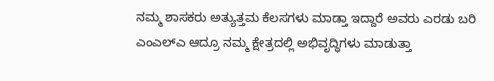ನಮ್ಮ ಶಾಸಕರು ಅತ್ಯುತ್ತಮ ಕೆಲಸಗಳು ಮಾಡ್ತಾ ಇದ್ದಾರೆ ಅವರು ಎರಡು ಬರಿ ಎಂಎಲ್ಎ ಆದ್ರೂ ನಮ್ಮ ಕ್ಷೇತ್ರದಲ್ಲಿ ಅಭಿವೃದ್ಧಿಗಳು ಮಾಡುತ್ತಾ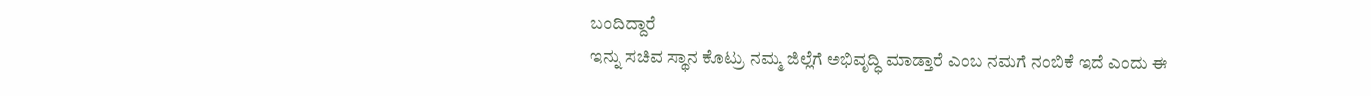ಬಂದಿದ್ದಾರೆ
ಇನ್ನು ಸಚಿವ ಸ್ಥಾನ ಕೊಟ್ರು ನಮ್ಮ ಜಿಲ್ಲೆಗೆ ಅಭಿವೃದ್ಧಿ ಮಾಡ್ತಾರೆ ಎಂಬ ನಮಗೆ ನಂಬಿಕೆ ಇದೆ ಎಂದು ಈ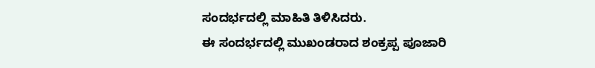ಸಂದರ್ಭದಲ್ಲಿ ಮಾಹಿತಿ ತಿಳಿಸಿದರು.
ಈ ಸಂದರ್ಭದಲ್ಲಿ ಮುಖಂಡರಾದ ಶಂಕ್ರಪ್ಪ ಪೂಜಾರಿ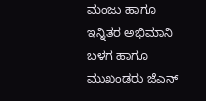ಮಂಜು ಹಾಗೂ ಇನ್ನಿತರ ಅಭಿಮಾನಿ ಬಳಗ ಹಾಗೂ ಮುಖಂಡರು ಜೆಎನ್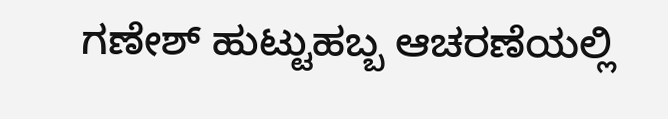ಗಣೇಶ್ ಹುಟ್ಟುಹಬ್ಬ ಆಚರಣೆಯಲ್ಲಿ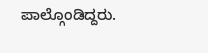ಪಾಲ್ಗೊಂಡಿದ್ದರು.